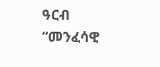ዓርብ
“መንፈሳዊ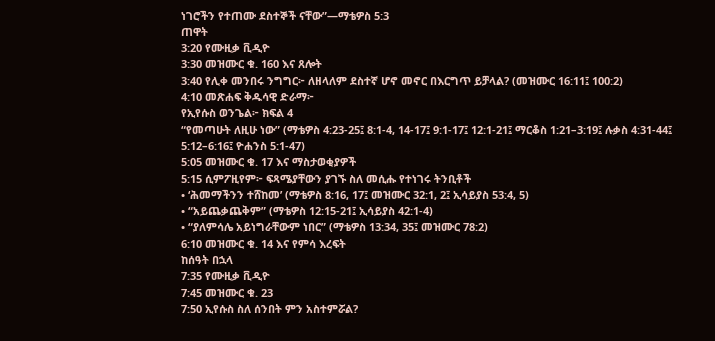ነገሮችን የተጠሙ ደስተኞች ናቸው”—ማቴዎስ 5:3
ጠዋት
3:20 የሙዚቃ ቪዲዮ
3:30 መዝሙር ቁ. 160 እና ጸሎት
3:40 የሊቀ መንበሩ ንግግር፦ ለዘላለም ደስተኛ ሆኖ መኖር በእርግጥ ይቻላል? (መዝሙር 16:11፤ 100:2)
4:10 መጽሐፍ ቅዱሳዊ ድራማ፦
የኢየሱስ ወንጌል፦ ክፍል 4
“የመጣሁት ለዚሁ ነው” (ማቴዎስ 4:23-25፤ 8:1-4, 14-17፤ 9:1-17፤ 12:1-21፤ ማርቆስ 1:21–3:19፤ ሉቃስ 4:31-44፤ 5:12–6:16፤ ዮሐንስ 5:1-47)
5:05 መዝሙር ቁ. 17 እና ማስታወቂያዎች
5:15 ሲምፖዚየም፦ ፍጻሜያቸውን ያገኙ ስለ መሲሑ የተነገሩ ትንቢቶች
• ‘ሕመማችንን ተሸከመ’ (ማቴዎስ 8:16, 17፤ መዝሙር 32:1, 2፤ ኢሳይያስ 53:4, 5)
• “አይጨቃጨቅም” (ማቴዎስ 12:15-21፤ ኢሳይያስ 42:1-4)
• “ያለምሳሌ አይነግራቸውም ነበር” (ማቴዎስ 13:34, 35፤ መዝሙር 78:2)
6:10 መዝሙር ቁ. 14 እና የምሳ እረፍት
ከሰዓት በኋላ
7:35 የሙዚቃ ቪዲዮ
7:45 መዝሙር ቁ. 23
7:50 ኢየሱስ ስለ ሰንበት ምን አስተምሯል?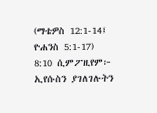(ማቴዎስ 12:1-14፤ ዮሐንስ 5:1-17)
8:10 ሲምፖዚየም፦ ኢየሱስን ያገለገሉትን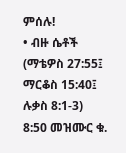ምሰሉ!
• ብዙ ሴቶች (ማቴዎስ 27:55፤ ማርቆስ 15:40፤ ሉቃስ 8:1-3)
8:50 መዝሙር ቁ.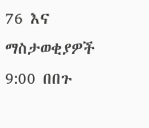76 እና ማስታወቂያዎች
9:00 በበጉ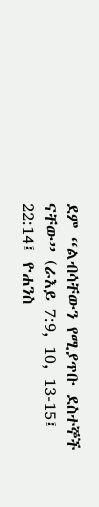ደም “ልብሳቸውን የሚያጥቡ ደስተኞች ናቸው” (ራእይ 7:9, 10, 13-15፤ 22:14፤ ዮሐንስ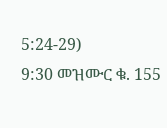5:24-29)
9:30 መዝሙር ቁ. 155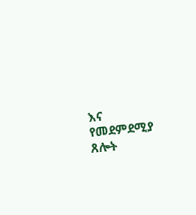እና የመደምደሚያ ጸሎት